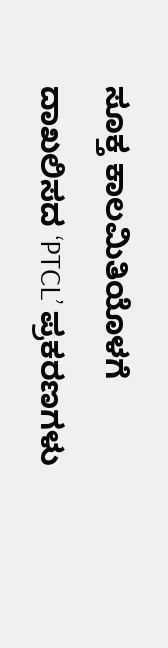ಸೂಕ್ತ ಕಾಲಮಿತಿಯೊಳಗೆ ದಾಖಲಿಸದ ‘PTCL’ ಪ್ರಕರಣಗಳು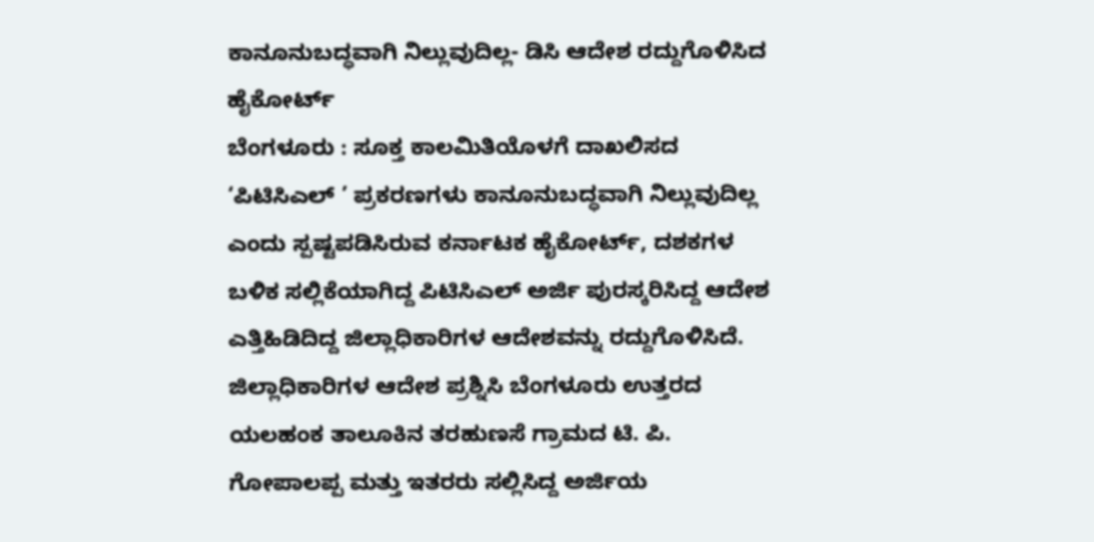ಕಾನೂನುಬದ್ಧವಾಗಿ ನಿಲ್ಲುವುದಿಲ್ಲ- ಡಿಸಿ ಆದೇಶ ರದ್ದುಗೊಳಿಸಿದ ಹೈಕೋರ್ಟ್
ಬೆಂಗಳೂರು : ಸೂಕ್ತ ಕಾಲಮಿತಿಯೊಳಗೆ ದಾಖಲಿಸದ ‘ಪಿಟಿಸಿಎಲ್ ’ ಪ್ರಕರಣಗಳು ಕಾನೂನುಬದ್ಧವಾಗಿ ನಿಲ್ಲುವುದಿಲ್ಲ ಎಂದು ಸ್ಪಷ್ಟಪಡಿಸಿರುವ ಕರ್ನಾಟಕ ಹೈಕೋರ್ಟ್, ದಶಕಗಳ ಬಳಿಕ ಸಲ್ಲಿಕೆಯಾಗಿದ್ದ ಪಿಟಿಸಿಎಲ್ ಅರ್ಜಿ ಪುರಸ್ಕರಿಸಿದ್ದ ಆದೇಶ ಎತ್ತಿಹಿಡಿದಿದ್ದ ಜಿಲ್ಲಾಧಿಕಾರಿಗಳ ಆದೇಶವನ್ನು ರದ್ದುಗೊಳಿಸಿದೆ.
ಜಿಲ್ಲಾಧಿಕಾರಿಗಳ ಆದೇಶ ಪ್ರಶ್ನಿಸಿ ಬೆಂಗಳೂರು ಉತ್ತರದ ಯಲಹಂಕ ತಾಲೂಕಿನ ತರಹುಣಸೆ ಗ್ರಾಮದ ಟಿ. ಪಿ. ಗೋಪಾಲಪ್ಪ ಮತ್ತು ಇತರರು ಸಲ್ಲಿಸಿದ್ದ ಅರ್ಜಿಯ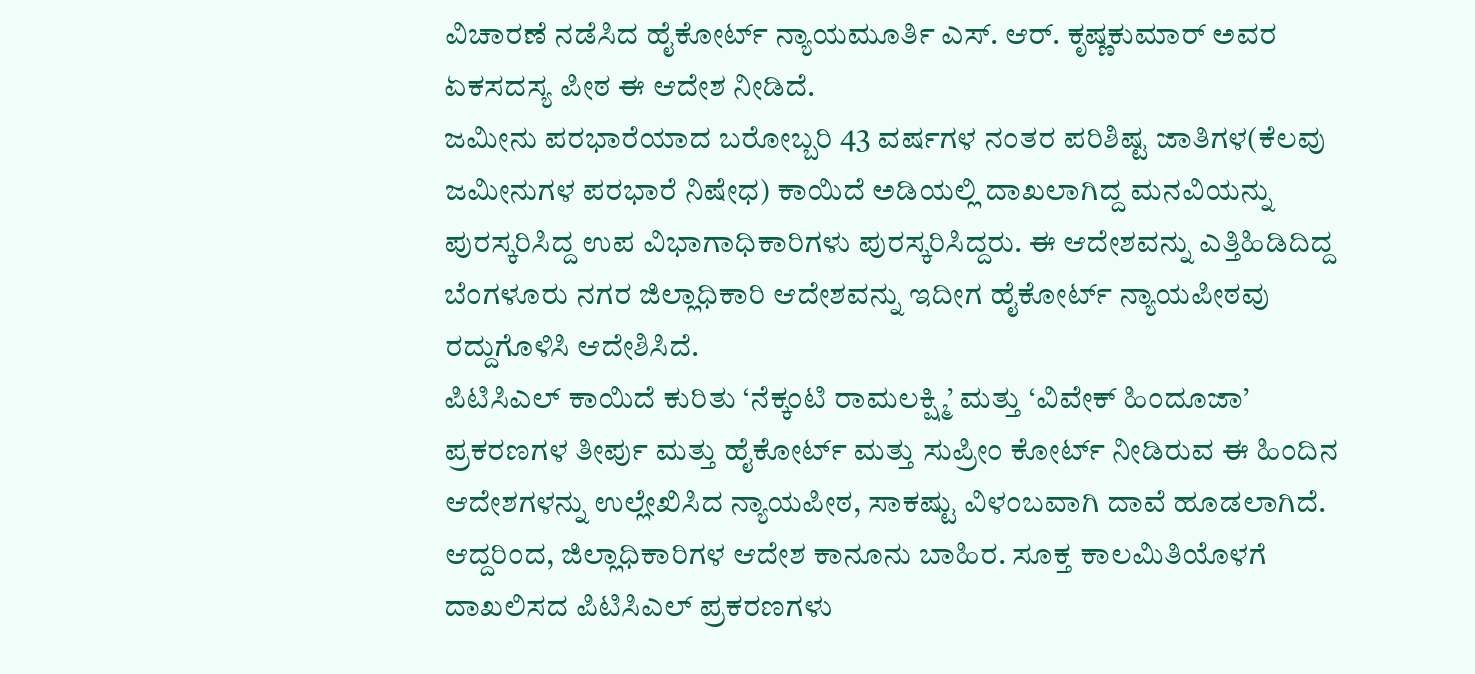ವಿಚಾರಣೆ ನಡೆಸಿದ ಹೈಕೋರ್ಟ್ ನ್ಯಾಯಮೂರ್ತಿ ಎಸ್. ಆರ್. ಕೃಷ್ಣಕುಮಾರ್ ಅವರ ಏಕಸದಸ್ಯ ಪೀಠ ಈ ಆದೇಶ ನೀಡಿದೆ.
ಜಮೀನು ಪರಭಾರೆಯಾದ ಬರೋಬ್ಬರಿ 43 ವರ್ಷಗಳ ನಂತರ ಪರಿಶಿಷ್ಟ ಜಾತಿಗಳ(ಕೆಲವು ಜಮೀನುಗಳ ಪರಭಾರೆ ನಿಷೇಧ) ಕಾಯಿದೆ ಅಡಿಯಲ್ಲಿ ದಾಖಲಾಗಿದ್ದ ಮನವಿಯನ್ನು ಪುರಸ್ಕರಿಸಿದ್ದ ಉಪ ವಿಭಾಗಾಧಿಕಾರಿಗಳು ಪುರಸ್ಕರಿಸಿದ್ದರು. ಈ ಆದೇಶವನ್ನು ಎತ್ತಿಹಿಡಿದಿದ್ದ ಬೆಂಗಳೂರು ನಗರ ಜಿಲ್ಲಾಧಿಕಾರಿ ಆದೇಶವನ್ನು ಇದೀಗ ಹೈಕೋರ್ಟ್ ನ್ಯಾಯಪೀಠವು ರದ್ದುಗೊಳಿಸಿ ಆದೇಶಿಸಿದೆ.
ಪಿಟಿಸಿಎಲ್ ಕಾಯಿದೆ ಕುರಿತು ‘ನೆಕ್ಕಂಟಿ ರಾಮಲಕ್ಷ್ಮಿ’ ಮತ್ತು ‘ವಿವೇಕ್ ಹಿಂದೂಜಾ’ ಪ್ರಕರಣಗಳ ತೀರ್ಪು ಮತ್ತು ಹೈಕೋರ್ಟ್ ಮತ್ತು ಸುಪ್ರೀಂ ಕೋರ್ಟ್ ನೀಡಿರುವ ಈ ಹಿಂದಿನ ಆದೇಶಗಳನ್ನು ಉಲ್ಲೇಖಿಸಿದ ನ್ಯಾಯಪೀಠ, ಸಾಕಷ್ಟು ವಿಳಂಬವಾಗಿ ದಾವೆ ಹೂಡಲಾಗಿದೆ. ಆದ್ದರಿಂದ, ಜಿಲ್ಲಾಧಿಕಾರಿಗಳ ಆದೇಶ ಕಾನೂನು ಬಾಹಿರ. ಸೂಕ್ತ ಕಾಲಮಿತಿಯೊಳಗೆ ದಾಖಲಿಸದ ಪಿಟಿಸಿಎಲ್ ಪ್ರಕರಣಗಳು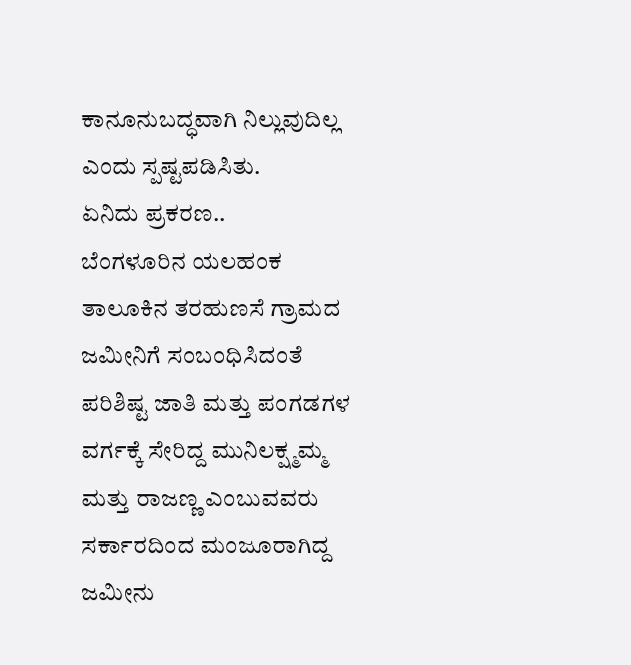ಕಾನೂನುಬದ್ಧವಾಗಿ ನಿಲ್ಲುವುದಿಲ್ಲ ಎಂದು ಸ್ಪಷ್ಟಪಡಿಸಿತು.
ಏನಿದು ಪ್ರಕರಣ..
ಬೆಂಗಳೂರಿನ ಯಲಹಂಕ ತಾಲೂಕಿನ ತರಹುಣಸೆ ಗ್ರಾಮದ ಜಮೀನಿಗೆ ಸಂಬಂಧಿಸಿದಂತೆ ಪರಿಶಿಷ್ಟ ಜಾತಿ ಮತ್ತು ಪಂಗಡಗಳ ವರ್ಗಕ್ಕೆ ಸೇರಿದ್ದ ಮುನಿಲಕ್ಷ್ಮಮ್ಮ ಮತ್ತು ರಾಜಣ್ಣ ಎಂಬುವವರು ಸರ್ಕಾರದಿಂದ ಮಂಜೂರಾಗಿದ್ದ ಜಮೀನು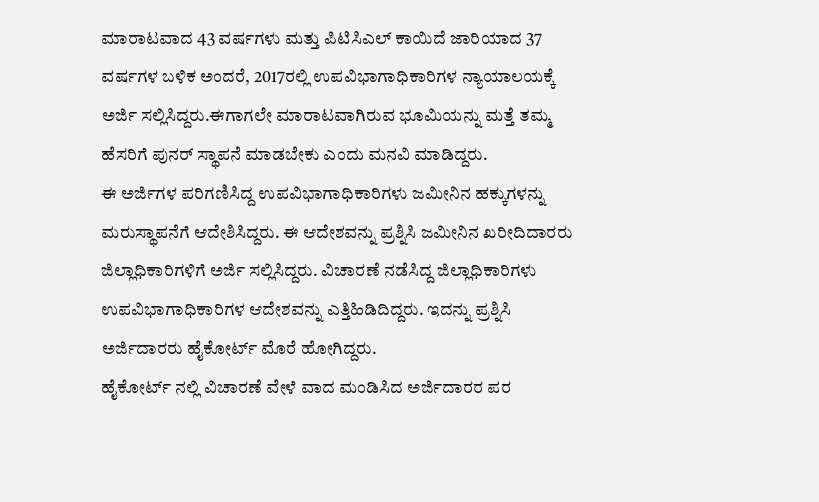ಮಾರಾಟವಾದ 43 ವರ್ಷಗಳು ಮತ್ತು ಪಿಟಿಸಿಎಲ್ ಕಾಯಿದೆ ಜಾರಿಯಾದ 37 ವರ್ಷಗಳ ಬಳಿಕ ಅಂದರೆ, 2017ರಲ್ಲಿ ಉಪವಿಭಾಗಾಧಿಕಾರಿಗಳ ನ್ಯಾಯಾಲಯಕ್ಕೆ ಅರ್ಜಿ ಸಲ್ಲಿಸಿದ್ದರು.ಈಗಾಗಲೇ ಮಾರಾಟವಾಗಿರುವ ಭೂಮಿಯನ್ನು ಮತ್ತೆ ತಮ್ಮ ಹೆಸರಿಗೆ ಪುನರ್ ಸ್ಥಾಪನೆ ಮಾಡಬೇಕು ಎಂದು ಮನವಿ ಮಾಡಿದ್ದರು.
ಈ ಅರ್ಜಿಗಳ ಪರಿಗಣಿಸಿದ್ದ ಉಪವಿಭಾಗಾಧಿಕಾರಿಗಳು ಜಮೀನಿನ ಹಕ್ಕುಗಳನ್ನು ಮರುಸ್ಥಾಪನೆಗೆ ಆದೇಶಿಸಿದ್ದರು. ಈ ಆದೇಶವನ್ನು ಪ್ರಶ್ನಿಸಿ ಜಮೀನಿನ ಖರೀದಿದಾರರು ಜಿಲ್ಲಾಧಿಕಾರಿಗಳಿಗೆ ಅರ್ಜಿ ಸಲ್ಲಿಸಿದ್ದರು. ವಿಚಾರಣೆ ನಡೆಸಿದ್ದ ಜಿಲ್ಲಾಧಿಕಾರಿಗಳು ಉಪವಿಭಾಗಾಧಿಕಾರಿಗಳ ಆದೇಶವನ್ನು ಎತ್ತಿಹಿಡಿದಿದ್ದರು. ಇದನ್ನು ಪ್ರಶ್ನಿಸಿ ಅರ್ಜಿದಾರರು ಹೈಕೋರ್ಟ್ ಮೊರೆ ಹೋಗಿದ್ದರು.
ಹೈಕೋರ್ಟ್ ನಲ್ಲಿ ವಿಚಾರಣೆ ವೇಳೆ ವಾದ ಮಂಡಿಸಿದ ಅರ್ಜಿದಾರರ ಪರ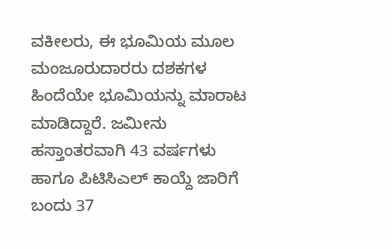ವಕೀಲರು, ಈ ಭೂಮಿಯ ಮೂಲ ಮಂಜೂರುದಾರರು ದಶಕಗಳ ಹಿಂದೆಯೇ ಭೂಮಿಯನ್ನು ಮಾರಾಟ ಮಾಡಿದ್ದಾರೆ. ಜಮೀನು ಹಸ್ತಾಂತರವಾಗಿ 43 ವರ್ಷಗಳು ಹಾಗೂ ಪಿಟಿಸಿಎಲ್ ಕಾಯ್ದೆ ಜಾರಿಗೆ ಬಂದು 37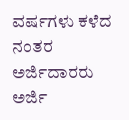ವರ್ಷಗಳು ಕಳೆದ ನಂತರ ಅರ್ಜಿದಾರರು ಅರ್ಜಿ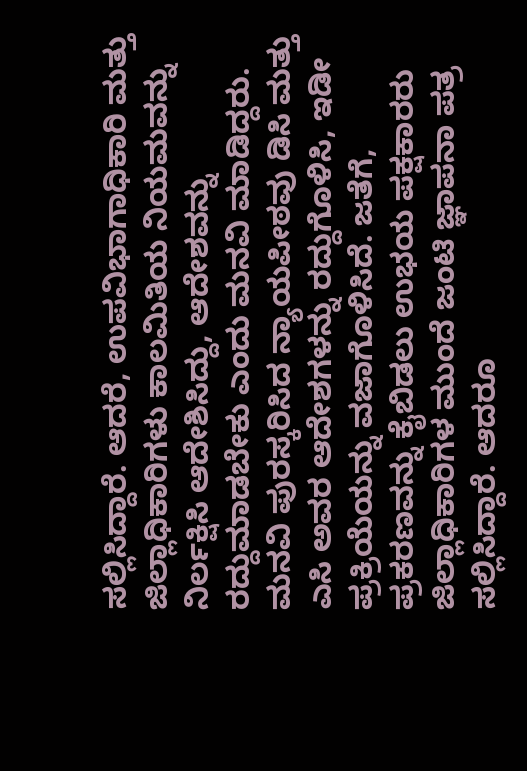ಸಲ್ಲಿಸಿದ್ದಾರೆ. ಆದರೆ, ಉಪವಿಭಾಗಾಧಿಕಾರಿ ಮತ್ತು ಜಿಲ್ಲಾಧಿಕಾರಿಗಳು ಕಾಲಮಿತಿಯ ನಿಯಮವನ್ನು ನಿರ್ಲಕ್ಷಿಸಿ ಆದೇಶಿಸಿದ್ದು, ಆದೇಶವನ್ನು ರದ್ದುಮಾಡಬೇಕು ಎಂದು ಮನವಿ ಮಾಡಿದ್ದರು.
ಮನವಿ ಪುರಸ್ಕರಿಸಿದ ನ್ಯಾಯಪೀಠವು ಡಿಸಿ ಮತ್ತು ಎಸಿ ಅವರ ಆದೇಶಗಳನ್ನು ರದ್ದುಗೊಳಿಸಿ, ಇಡೀ ಪ್ರಕ್ರಿಯೆಯನ್ನು ವಜಾಗೊಳಿಸಿದೆ. ಜತೆಗೆ, ಪ್ರಕರಣವನ್ನು ಕೈಬಿಡಲು ಉಭಯ ಪಕ್ಷಕಾರರು ಜಿಲ್ಲಾಧಿಕಾರಿಗಳ ಮುಂದೆ ಜಂಟಿ ಜ್ಞಾಪನಾ ಪತ್ರ ಸಲ್ಲಿಸಿದ್ದಾರೆ. ಆದರೂ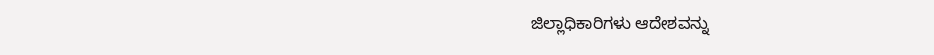ಜಿಲ್ಲಾಧಿಕಾರಿಗಳು ಆದೇಶವನ್ನು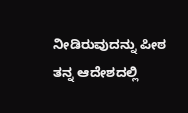ನೀಡಿರುವುದನ್ನು ಪೀಠ ತನ್ನ ಆದೇಶದಲ್ಲಿ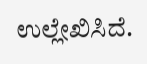ಉಲ್ಲೇಖಿಸಿದೆ.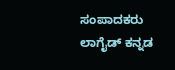ಸಂಪಾದಕರು
ಲಾಗೈಡ್ ಕನ್ನಡ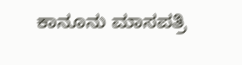ಕಾನೂನು ಮಾಸಪತ್ರಿ